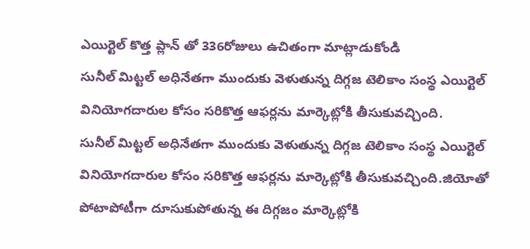ఎయిర్టెల్ కొత్త ప్లాన్ తో 336రోజులు ఉచితంగా మాట్లాడుకోండి
సునీల్ మిట్టల్ అధినేతగా ముందుకు వెళుతున్న దిగ్గజ టెలికాం సంస్థ ఎయిర్టెల్ వినియోగదారుల కోసం సరికొత్త ఆఫర్లను మార్కెట్లోకి తీసుకువచ్చింది.
సునీల్ మిట్టల్ అధినేతగా ముందుకు వెళుతున్న దిగ్గజ టెలికాం సంస్థ ఎయిర్టెల్ వినియోగదారుల కోసం సరికొత్త ఆఫర్లను మార్కెట్లోకి తీసుకువచ్చింది.జియోతో పోటాపోటీగా దూసుకుపోతున్న ఈ దిగ్గజం మార్కెట్లోకి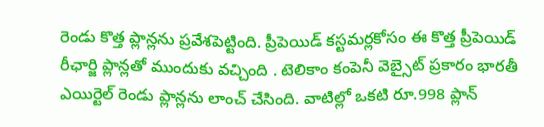రెండు కొత్త ప్లాన్లను ప్రవేశపెట్టింది. ప్రీపెయిడ్ కస్టమర్లకోసం ఈ కొత్త ప్రీపెయిడ్ రీఛార్జి ప్లాన్లతో ముందుకు వచ్చింది . టెలికాం కంపెనీ వెబ్సైట్ ప్రకారం భారతీ ఎయిర్టెల్ రెండు ప్లాన్లను లాంచ్ చేసింది. వాటిల్లో ఒకటి రూ.998 ప్లాన్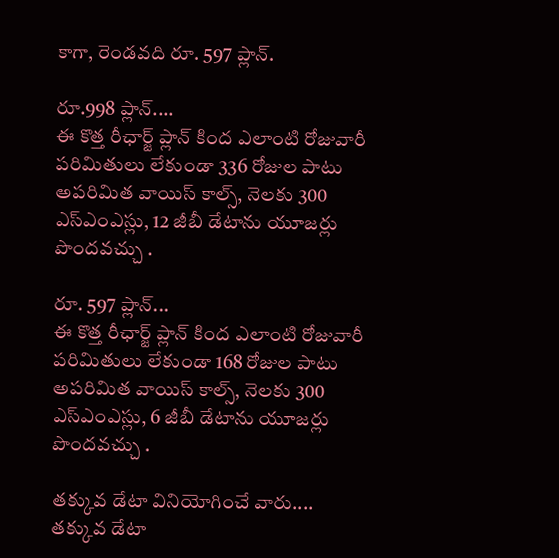కాగా, రెండవది రూ. 597 ప్లాన్.

రూ.998 ప్లాన్....
ఈ కొత్త రీఛార్జ్ ప్లాన్ కింద ఎలాంటి రోజువారీ పరిమితులు లేకుండా 336 రోజుల పాటు అపరిమిత వాయిస్ కాల్స్, నెలకు 300 ఎస్ఎంఎస్లు, 12 జీబీ డేటాను యూజర్లు పొందవచ్చు .

రూ. 597 ప్లాన్...
ఈ కొత్త రీఛార్జ్ ప్లాన్ కింద ఎలాంటి రోజువారీ పరిమితులు లేకుండా 168 రోజుల పాటు అపరిమిత వాయిస్ కాల్స్, నెలకు 300 ఎస్ఎంఎస్లు, 6 జీబీ డేటాను యూజర్లు పొందవచ్చు .

తక్కువ డేటా వినియోగించే వారు....
తక్కువ డేటా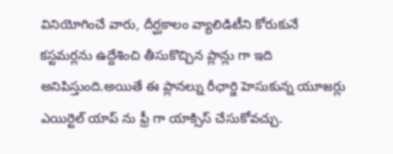వినియోగించే వారు, దీర్ఘకాలం వ్యాలిడిటీని కోరుకునే కస్టమర్లను ఉద్దేశించి తీసుకొచ్చిన ప్లాన్లు గా ఇది అనిపిస్తుంది.అయితే ఈ ప్లానల్ను రీఛార్జి హెసుకున్న యూజర్లు ఎయిర్టెల్ యాప్ ను ఫ్రీ గా యాక్సిస్ చేసుకోవచ్చు.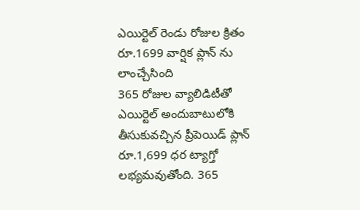ఎయిర్టెల్ రెండు రోజుల క్రితం రూ.1699 వార్షిక ప్లాన్ ను లాంచ్చేసింది
365 రోజుల వ్యాలిడిటీతో ఎయిర్టెల్ అందుబాటులోకి తీసుకువచ్చిన ప్రీపెయిడ్ ప్లాన్ రూ.1,699 ధర ట్యాగ్తో లభ్యమవుతోంది. 365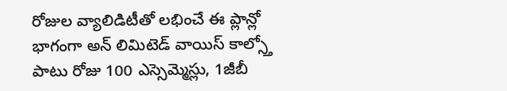రోజుల వ్యాలిడిటీతో లభించే ఈ ప్లాన్లో భాగంగా అన్ లిమిటెడ్ వాయిస్ కాల్స్తో పాటు రోజు 100 ఎస్సెమ్మెస్లు, 1జీబీ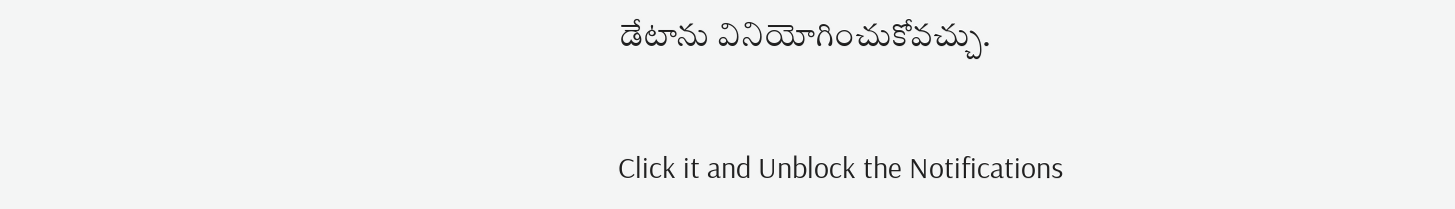డేటాను వినియోగించుకోవచ్చు.


Click it and Unblock the Notifications